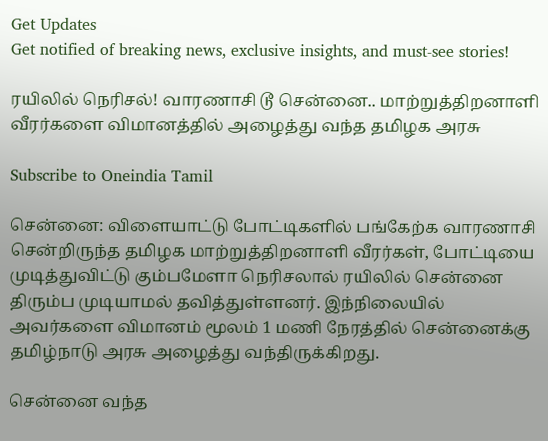Get Updates
Get notified of breaking news, exclusive insights, and must-see stories!

ரயிலில் நெரிசல்! வாரணாசி டூ சென்னை.. மாற்றுத்திறனாளி வீரர்களை விமானத்தில் அழைத்து வந்த தமிழக அரசு

Subscribe to Oneindia Tamil

சென்னை: விளையாட்டு போட்டிகளில் பங்கேற்க வாரணாசி சென்றிருந்த தமிழக மாற்றுத்திறனாளி வீரர்கள், போட்டியை முடித்துவிட்டு கும்பமேளா நெரிசலால் ரயிலில் சென்னை திரும்ப முடியாமல் தவித்துள்ளனர். இந்நிலையில் அவர்களை விமானம் மூலம் 1 மணி நேரத்தில் சென்னைக்கு தமிழ்நாடு அரசு அழைத்து வந்திருக்கிறது.

சென்னை வந்த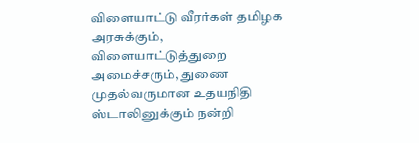விளையாட்டு வீரர்கள் தமிழக அரசுக்கும், விளையாட்டுத்துறை அமைச்சரும், துணை முதல்வருமான உதயநிதி ஸ்டாலினுக்கும் நன்றி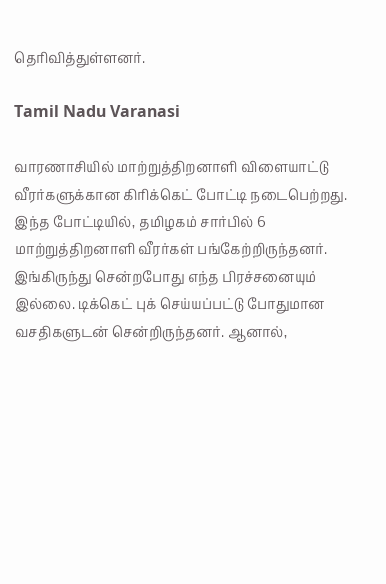தெரிவித்துள்ளனர்.

Tamil Nadu Varanasi

வாரணாசியில் மாற்றுத்திறனாளி விளையாட்டு வீரர்களுக்கான கிரிக்கெட் போட்டி நடைபெற்றது. இந்த போட்டியில், தமிழகம் சார்பில் 6 மாற்றுத்திறனாளி வீரர்கள் பங்கேற்றிருந்தனர். இங்கிருந்து சென்றபோது எந்த பிரச்சனையும் இல்லை. டிக்கெட் புக் செய்யப்பட்டு போதுமான வசதிகளுடன் சென்றிருந்தனர். ஆனால்,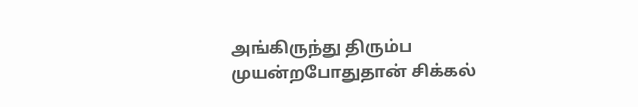அங்கிருந்து திரும்ப முயன்றபோதுதான் சிக்கல்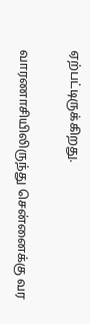ஏற்பட்டிருக்கிறது.

வாரணாசியிலிருந்து சென்னைக்கு வர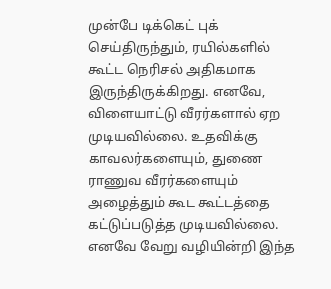முன்பே டிக்கெட் புக் செய்திருந்தும், ரயில்களில் கூட்ட நெரிசல் அதிகமாக இருந்திருக்கிறது. எனவே, விளையாட்டு வீரர்களால் ஏற முடியவில்லை. உதவிக்கு காவலர்களையும், துணை ராணுவ வீரர்களையும் அழைத்தும் கூட கூட்டத்தை கட்டுப்படுத்த முடியவில்லை. எனவே வேறு வழியின்றி இந்த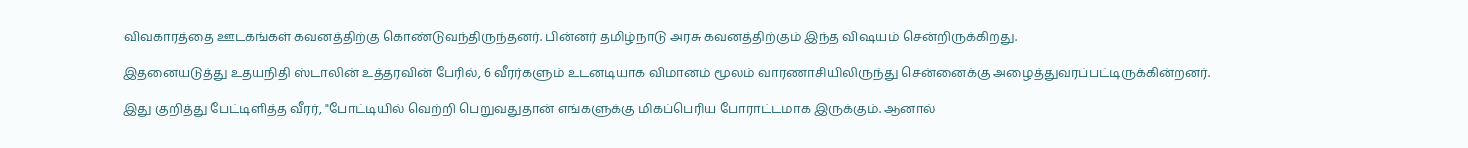விவகாரத்தை ஊடகங்கள் கவனத்திற்கு கொண்டுவந்திருந்தனர். பின்னர் தமிழ்நாடு அரசு கவனத்திற்கும் இந்த விஷயம் சென்றிருக்கிறது.

இதனையடுத்து உதயநிதி ஸ்டாலின் உத்தரவின் பேரில், 6 வீரர்களும் உடனடியாக விமானம் மூலம் வாரணாசியிலிருந்து சென்னைக்கு அழைத்துவரப்பட்டிருக்கின்றனர்.

இது குறித்து பேட்டிளித்த வீரர், "போட்டியில் வெற்றி பெறுவதுதான் எங்களுக்கு மிகப்பெரிய போராட்டமாக இருக்கும். ஆனால்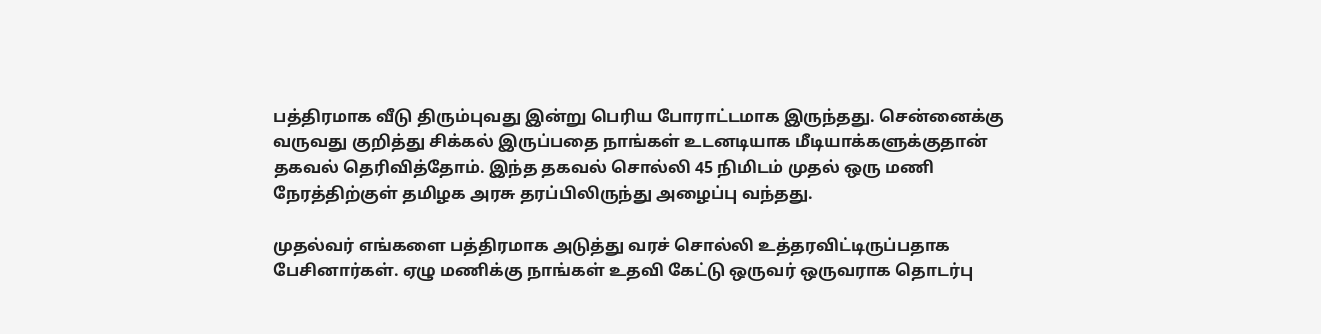பத்திரமாக வீடு திரும்புவது இன்று பெரிய போராட்டமாக இருந்தது. சென்னைக்கு வருவது குறித்து சிக்கல் இருப்பதை நாங்கள் உடனடியாக மீடியாக்களுக்குதான் தகவல் தெரிவித்தோம். இந்த தகவல் சொல்லி 45 நிமிடம் முதல் ஒரு மணி நேரத்திற்குள் தமிழக அரசு தரப்பிலிருந்து அழைப்பு வந்தது.

முதல்வர் எங்களை பத்திரமாக அடுத்து வரச் சொல்லி உத்தரவிட்டிருப்பதாக பேசினார்கள். ஏழு மணிக்கு நாங்கள் உதவி கேட்டு ஒருவர் ஒருவராக தொடர்பு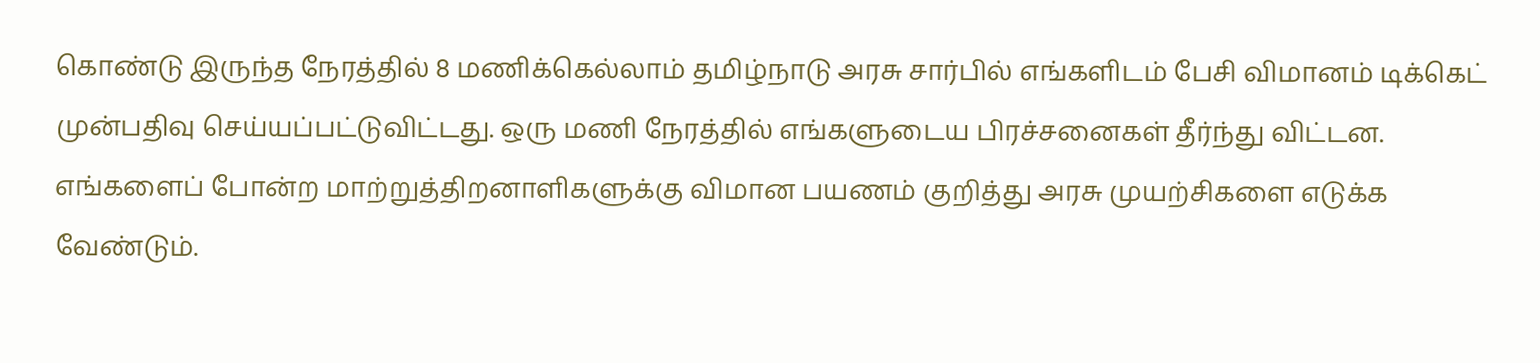கொண்டு இருந்த நேரத்தில் 8 மணிக்கெல்லாம் தமிழ்நாடு அரசு சார்பில் எங்களிடம் பேசி விமானம் டிக்கெட் முன்பதிவு செய்யப்பட்டுவிட்டது. ஒரு மணி நேரத்தில் எங்களுடைய பிரச்சனைகள் தீர்ந்து விட்டன. எங்களைப் போன்ற மாற்றுத்திறனாளிகளுக்கு விமான பயணம் குறித்து அரசு முயற்சிகளை எடுக்க வேண்டும்.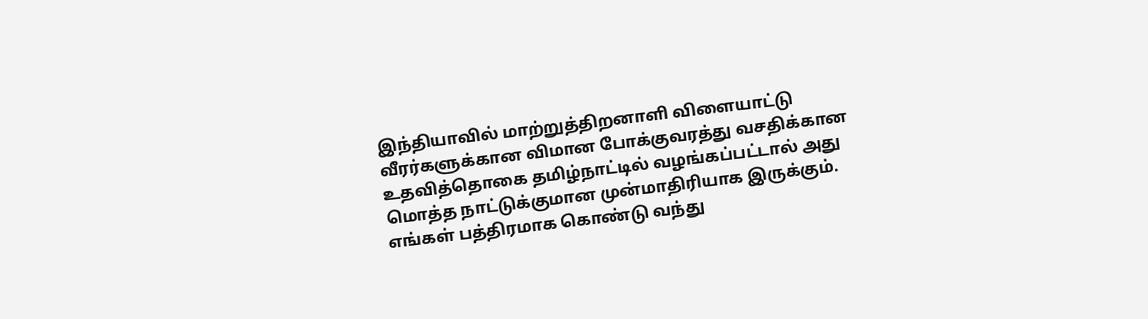இந்தியாவில் மாற்றுத்திறனாளி விளையாட்டு வீரர்களுக்கான விமான போக்குவரத்து வசதிக்கான உதவித்தொகை தமிழ்நாட்டில் வழங்கப்பட்டால் அது மொத்த நாட்டுக்குமான முன்மாதிரியாக இருக்கும். எங்கள் பத்திரமாக கொண்டு வந்து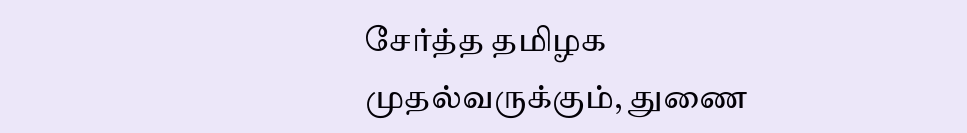சேர்த்த தமிழக முதல்வருக்கும், துணை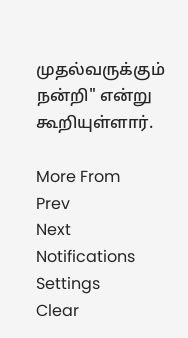முதல்வருக்கும் நன்றி" என்று கூறியுள்ளார்.

More From
Prev
Next
Notifications
Settings
Clear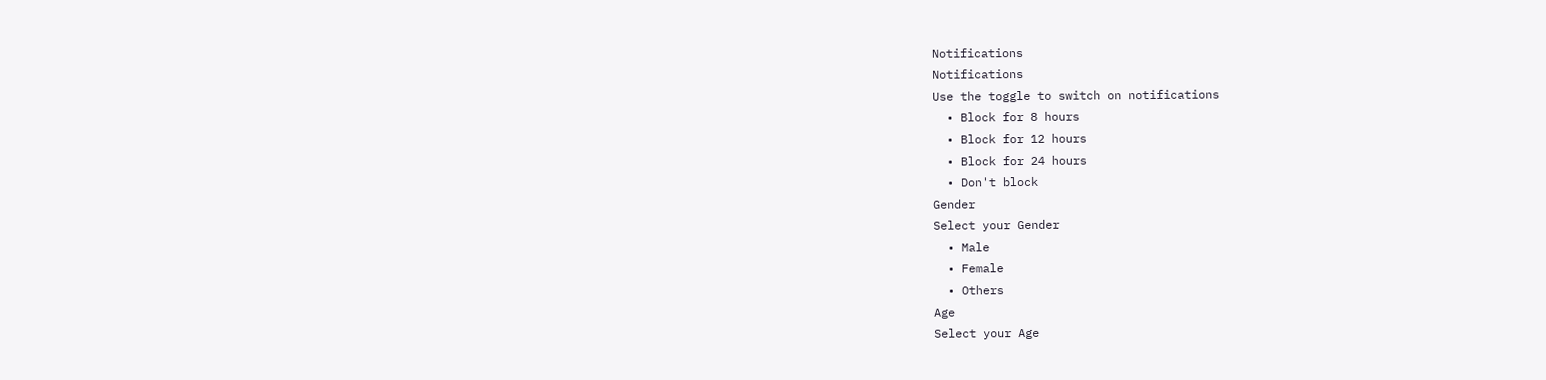Notifications
Notifications
Use the toggle to switch on notifications
  • Block for 8 hours
  • Block for 12 hours
  • Block for 24 hours
  • Don't block
Gender
Select your Gender
  • Male
  • Female
  • Others
Age
Select your Age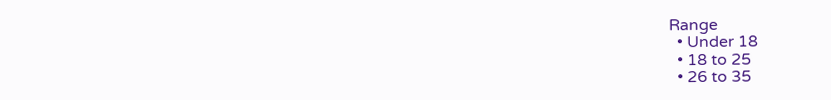Range
  • Under 18
  • 18 to 25
  • 26 to 35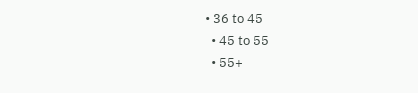• 36 to 45
  • 45 to 55
  • 55+